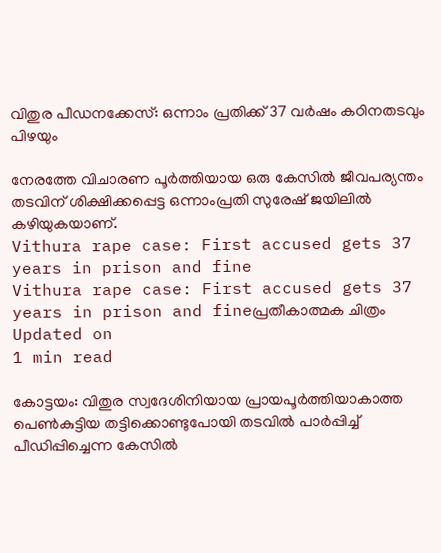വിതുര പീഡനക്കേസ്: ഒന്നാം പ്രതിക്ക് 37 വര്‍ഷം കഠിനതടവും പിഴയും

നേരത്തേ വിചാരണ പൂര്‍ത്തിയായ ഒരു കേസില്‍ ജീവപര്യന്തം തടവിന് ശിക്ഷിക്കപ്പെട്ട ഒന്നാംപ്രതി സുരേഷ് ജയിലില്‍ കഴിയുകയാണ്.
Vithura rape case: First accused gets 37 years in prison and fine
Vithura rape case: First accused gets 37 years in prison and fineപ്രതീകാത്മക ചിത്രം
Updated on
1 min read

കോട്ടയം: വിതുര സ്വദേശിനിയായ പ്രായപൂര്‍ത്തിയാകാത്ത പെണ്‍കുട്ടിയ തട്ടിക്കൊണ്ടുപോയി തടവില്‍ പാര്‍പ്പിച്ച് പീഡിപ്പിച്ചെന്ന കേസില്‍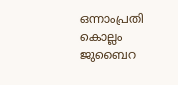ഒന്നാംപ്രതി കൊല്ലം ജുബൈറ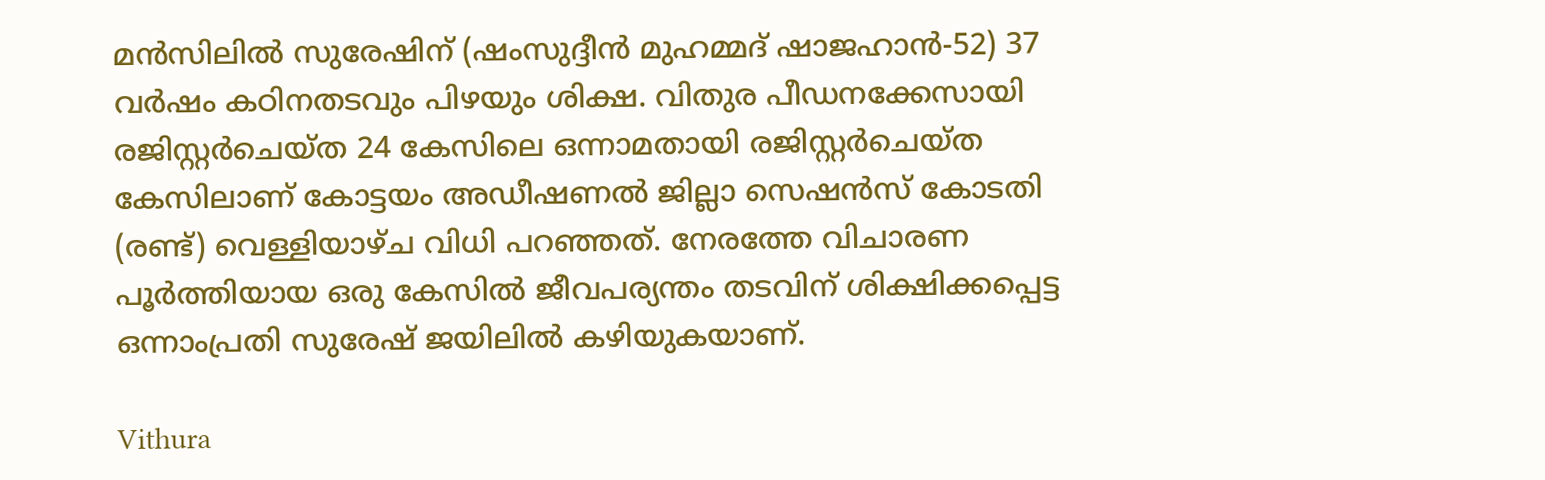മന്‍സിലില്‍ സുരേഷിന് (ഷംസുദ്ദീന്‍ മുഹമ്മദ് ഷാജഹാന്‍-52) 37 വര്‍ഷം കഠിനതടവും പിഴയും ശിക്ഷ. വിതുര പീഡനക്കേസായി രജിസ്റ്റര്‍ചെയ്ത 24 കേസിലെ ഒന്നാമതായി രജിസ്റ്റര്‍ചെയ്ത കേസിലാണ് കോട്ടയം അഡീഷണല്‍ ജില്ലാ സെഷന്‍സ് കോടതി (രണ്ട്) വെള്ളിയാഴ്ച വിധി പറഞ്ഞത്. നേരത്തേ വിചാരണ പൂര്‍ത്തിയായ ഒരു കേസില്‍ ജീവപര്യന്തം തടവിന് ശിക്ഷിക്കപ്പെട്ട ഒന്നാംപ്രതി സുരേഷ് ജയിലില്‍ കഴിയുകയാണ്.

Vithura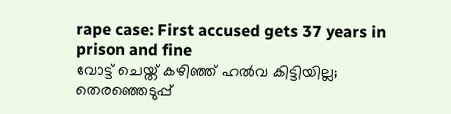rape case: First accused gets 37 years in prison and fine
വോട്ട് ചെയ്ത് കഴിഞ്ഞ് ഹല്‍വ കിട്ടിയില്ല; തെരഞ്ഞെടുപ്പ്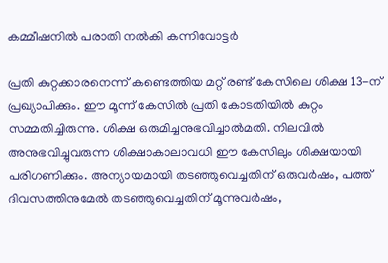കമ്മീഷനില്‍ പരാതി നല്‍കി കന്നിവോട്ടര്‍

പ്രതി കുറ്റക്കാരനെന്ന് കണ്ടെത്തിയ മറ്റ് രണ്ട് കേസിലെ ശിക്ഷ 13-ന് പ്രഖ്യാപിക്കും. ഈ മൂന്ന് കേസില്‍ പ്രതി കോടതിയില്‍ കുറ്റം സമ്മതിച്ചിരുന്നു. ശിക്ഷ ഒരുമിച്ചനുഭവിച്ചാല്‍മതി. നിലവില്‍ അനുഭവിച്ചുവരുന്ന ശിക്ഷാകാലാവധി ഈ കേസിലും ശിക്ഷയായി പരിഗണിക്കും. അന്യായമായി തടഞ്ഞുവെച്ചതിന് ഒരുവര്‍ഷം, പത്ത് ദിവസത്തിനുമേല്‍ തടഞ്ഞുവെച്ചതിന് മൂന്നുവര്‍ഷം,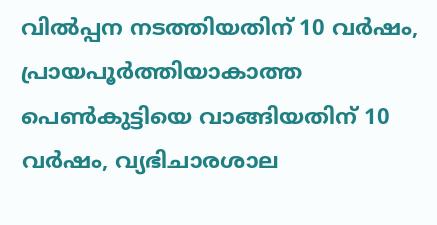വില്‍പ്പന നടത്തിയതിന് 10 വര്‍ഷം, പ്രായപൂര്‍ത്തിയാകാത്ത പെണ്‍കുട്ടിയെ വാങ്ങിയതിന് 10 വര്‍ഷം, വ്യഭിചാരശാല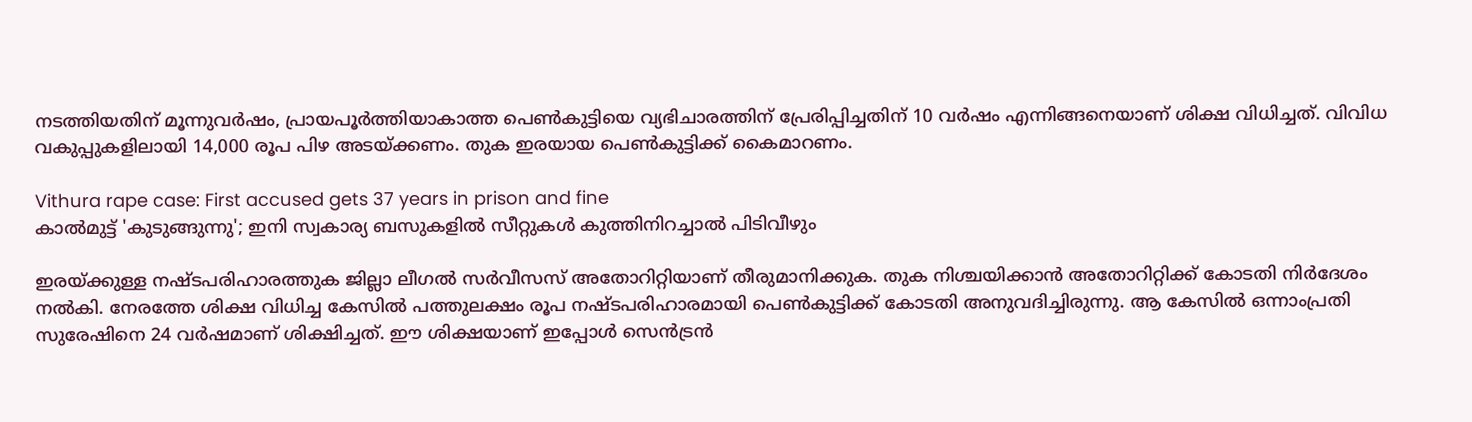നടത്തിയതിന് മൂന്നുവര്‍ഷം, പ്രായപൂര്‍ത്തിയാകാത്ത പെണ്‍കുട്ടിയെ വ്യഭിചാരത്തിന് പ്രേരിപ്പിച്ചതിന് 10 വര്‍ഷം എന്നിങ്ങനെയാണ് ശിക്ഷ വിധിച്ചത്. വിവിധ വകുപ്പുകളിലായി 14,000 രൂപ പിഴ അടയ്ക്കണം. തുക ഇരയായ പെണ്‍കുട്ടിക്ക് കൈമാറണം.

Vithura rape case: First accused gets 37 years in prison and fine
കാല്‍മുട്ട് 'കുടുങ്ങുന്നു'; ഇനി സ്വകാര്യ ബസുകളില്‍ സീറ്റുകള്‍ കുത്തിനിറച്ചാല്‍ പിടിവീഴും

ഇരയ്ക്കുള്ള നഷ്ടപരിഹാരത്തുക ജില്ലാ ലീഗല്‍ സര്‍വീസസ് അതോറിറ്റിയാണ് തീരുമാനിക്കുക. തുക നിശ്ചയിക്കാന്‍ അതോറിറ്റിക്ക് കോടതി നിര്‍ദേശം നല്‍കി. നേരത്തേ ശിക്ഷ വിധിച്ച കേസില്‍ പത്തുലക്ഷം രൂപ നഷ്ടപരിഹാരമായി പെണ്‍കുട്ടിക്ക് കോടതി അനുവദിച്ചിരുന്നു. ആ കേസില്‍ ഒന്നാംപ്രതി സുരേഷിനെ 24 വര്‍ഷമാണ് ശിക്ഷിച്ചത്. ഈ ശിക്ഷയാണ് ഇപ്പോള്‍ സെന്‍ട്രന്‍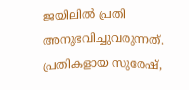ജയിലില്‍ പ്രതി അനുഭവിച്ചുവരുന്നത്. പ്രതികളായ സുരേഷ്,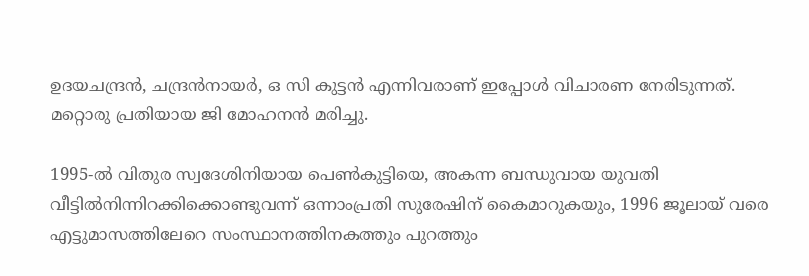ഉദയചന്ദ്രന്‍, ചന്ദ്രന്‍നായര്‍, ഒ സി കുട്ടന്‍ എന്നിവരാണ് ഇപ്പോള്‍ വിചാരണ നേരിടുന്നത്. മറ്റൊരു പ്രതിയായ ജി മോഹനന്‍ മരിച്ചു.

1995-ല്‍ വിതുര സ്വദേശിനിയായ പെണ്‍കുട്ടിയെ, അകന്ന ബന്ധുവായ യുവതി വീട്ടില്‍നിന്നിറക്കിക്കൊണ്ടുവന്ന് ഒന്നാംപ്രതി സുരേഷിന് കൈമാറുകയും, 1996 ജൂലായ് വരെ എട്ടുമാസത്തിലേറെ സംസ്ഥാനത്തിനകത്തും പുറത്തും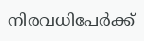നിരവധിപേര്‍ക്ക്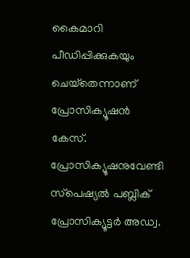കൈമാറി പീഡിപ്പിക്കുകയും ചെയ്‌തെന്നാണ് പ്രോസിക്യൂഷന്‍ കേസ്. പ്രോസിക്യൂഷനുവേണ്ടി സ്‌പെഷ്യല്‍ പബ്ലിക് പ്രോസിക്യൂട്ടര്‍ അഡ്വ.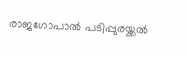രാജഗോപാല്‍ പടിപ്പുരയ്ക്കല്‍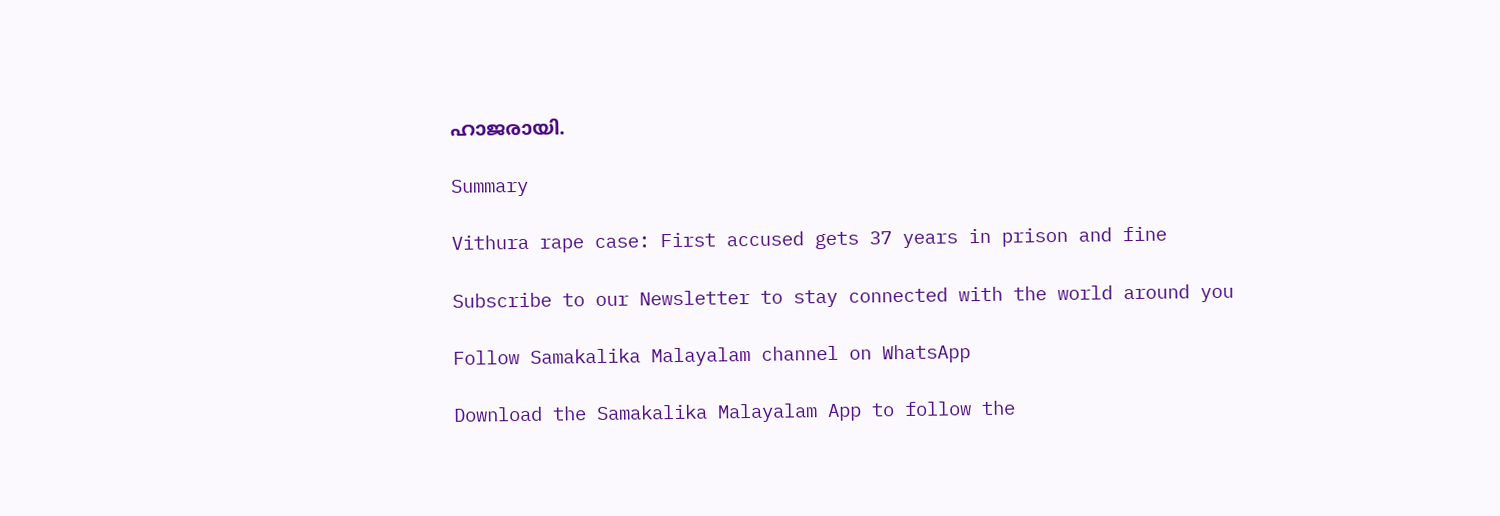ഹാജരായി.

Summary

Vithura rape case: First accused gets 37 years in prison and fine

Subscribe to our Newsletter to stay connected with the world around you

Follow Samakalika Malayalam channel on WhatsApp

Download the Samakalika Malayalam App to follow the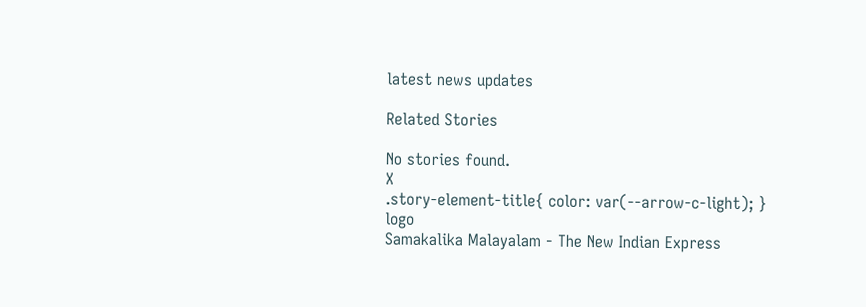latest news updates

Related Stories

No stories found.
X
.story-element-title{ color: var(--arrow-c-light); }
logo
Samakalika Malayalam - The New Indian Express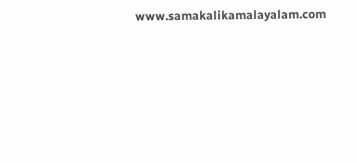www.samakalikamalayalam.com